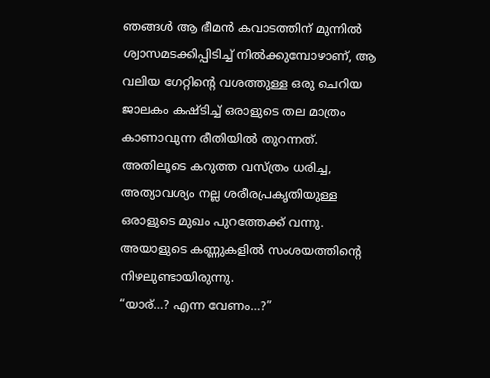ഞങ്ങൾ ആ ഭീമൻ കവാടത്തിന് മുന്നിൽ ശ്വാസമടക്കിപ്പിടിച്ച് നിൽക്കുമ്പോഴാണ്, ആ വലിയ ഗേറ്റിന്റെ വശത്തുള്ള ഒരു ചെറിയ ജാലകം കഷ്ടിച്ച് ഒരാളുടെ തല മാത്രം കാണാവുന്ന രീതിയിൽ തുറന്നത്.
അതിലൂടെ കറുത്ത വസ്ത്രം ധരിച്ച, അത്യാവശ്യം നല്ല ശരീരപ്രകൃതിയുള്ള ഒരാളുടെ മുഖം പുറത്തേക്ക് വന്നു.
അയാളുടെ കണ്ണുകളിൽ സംശയത്തിന്റെ നിഴലുണ്ടായിരുന്നു.
“യാര്…? എന്ന വേണം…?”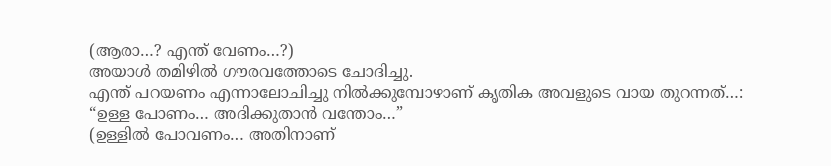(ആരാ…? എന്ത് വേണം…?)
അയാൾ തമിഴിൽ ഗൗരവത്തോടെ ചോദിച്ചു.
എന്ത് പറയണം എന്നാലോചിച്ചു നിൽക്കുമ്പോഴാണ് കൃതിക അവളുടെ വായ തുറന്നത്…:
“ഉള്ള പോണം… അദിക്കുതാൻ വന്തോം…”
(ഉള്ളിൽ പോവണം… അതിനാണ്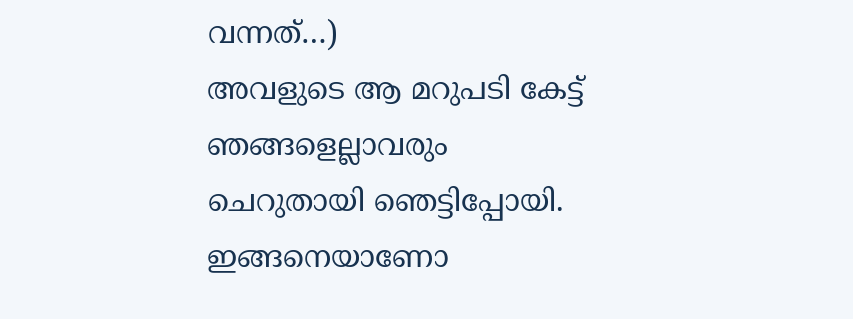വന്നത്…)
അവളുടെ ആ മറുപടി കേട്ട് ഞങ്ങളെല്ലാവരും ചെറുതായി ഞെട്ടിപ്പോയി. ഇങ്ങനെയാണോ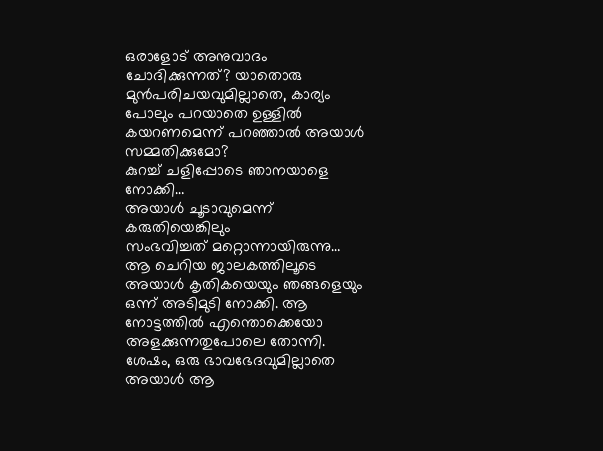ഒരാളോട് അനുവാദം ചോദിക്കുന്നത്? യാതൊരു മുൻപരിചയവുമില്ലാതെ, കാര്യം പോലും പറയാതെ ഉള്ളിൽ കയറണമെന്ന് പറഞ്ഞാൽ അയാൾ സമ്മതിക്കുമോ?
കുറച്ച് ചളിപ്പോടെ ഞാനയാളെ നോക്കി…
അയാൾ ചൂടാവുമെന്ന് കരുതിയെങ്കിലും
സംഭവിച്ചത് മറ്റൊന്നായിരുന്നു…
ആ ചെറിയ ജാലകത്തിലൂടെ അയാൾ കൃതികയെയും ഞങ്ങളെയും ഒന്ന് അടിമുടി നോക്കി. ആ നോട്ടത്തിൽ എന്തൊക്കെയോ അളക്കുന്നതുപോലെ തോന്നി. ശേഷം, ഒരു ഭാവഭേദവുമില്ലാതെ അയാൾ ആ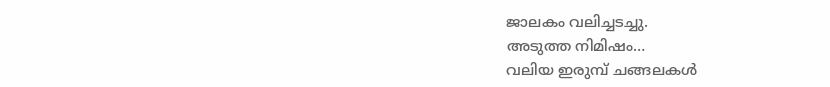ജാലകം വലിച്ചടച്ചു.
അടുത്ത നിമിഷം…
വലിയ ഇരുമ്പ് ചങ്ങലകൾ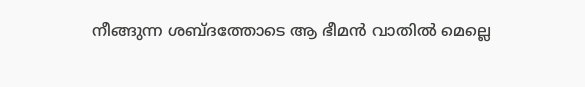നീങ്ങുന്ന ശബ്ദത്തോടെ ആ ഭീമൻ വാതിൽ മെല്ലെ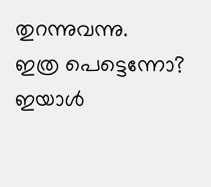തുറന്നുവന്നു.
ഇത്ര പെട്ടെന്നോ? ഇയാൾ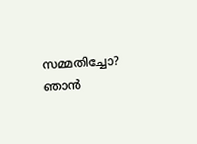സമ്മതിച്ചോ?
ഞാൻ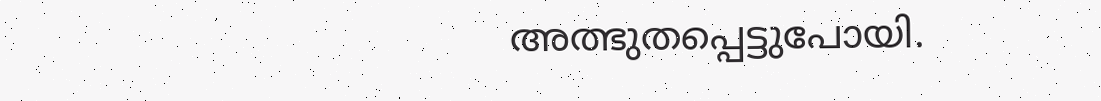അത്ഭുതപ്പെട്ടുപോയി.